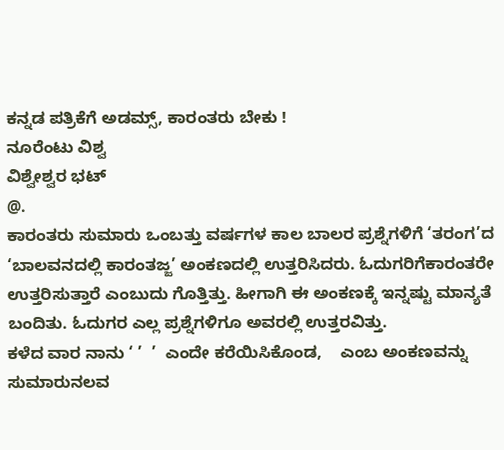ಕನ್ನಡ ಪತ್ರಿಕೆಗೆ ಅಡಮ್ಸ್, ಕಾರಂತರು ಬೇಕು !
ನೂರೆಂಟು ವಿಶ್ವ
ವಿಶ್ವೇಶ್ವರ ಭಟ್
@.
ಕಾರಂತರು ಸುಮಾರು ಒಂಬತ್ತು ವರ್ಷಗಳ ಕಾಲ ಬಾಲರ ಪ್ರಶ್ನೆಗಳಿಗೆ ‘ತರಂಗ’ದ ‘ಬಾಲವನದಲ್ಲಿ ಕಾರಂತಜ್ಜ’ ಅಂಕಣದಲ್ಲಿ ಉತ್ತರಿಸಿದರು. ಓದುಗರಿಗೆಕಾರಂತರೇ ಉತ್ತರಿಸುತ್ತಾರೆ ಎಂಬುದು ಗೊತ್ತಿತ್ತು. ಹೀಗಾಗಿ ಈ ಅಂಕಣಕ್ಕೆ ಇನ್ನಷ್ಟು ಮಾನ್ಯತೆ ಬಂದಿತು. ಓದುಗರ ಎಲ್ಲ ಪ್ರಶ್ನೆಗಳಿಗೂ ಅವರಲ್ಲಿ ಉತ್ತರವಿತ್ತು.
ಕಳೆದ ವಾರ ನಾನು ‘ ’  ’  ಎಂದೇ ಕರೆಯಿಸಿಕೊಂಡ,    ಎಂಬ ಅಂಕಣವನ್ನು ಸುಮಾರುನಲವ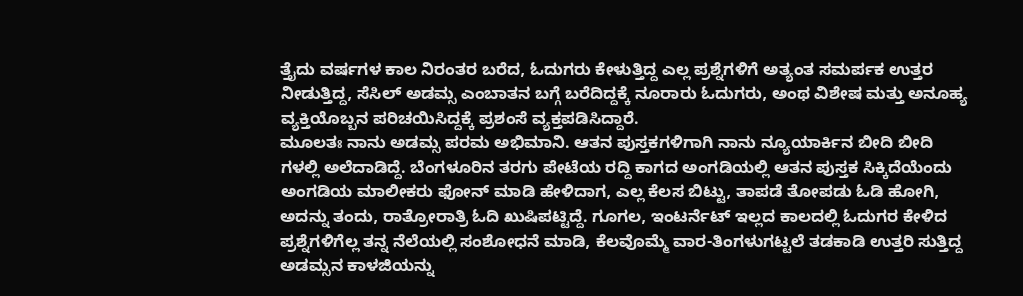ತ್ತೈದು ವರ್ಷಗಳ ಕಾಲ ನಿರಂತರ ಬರೆದ, ಓದುಗರು ಕೇಳುತ್ತಿದ್ದ ಎಲ್ಲ ಪ್ರಶ್ನೆಗಳಿಗೆ ಅತ್ಯಂತ ಸಮರ್ಪಕ ಉತ್ತರ ನೀಡುತ್ತಿದ್ದ, ಸೆಸಿಲ್ ಅಡಮ್ಸ ಎಂಬಾತನ ಬಗ್ಗೆ ಬರೆದಿದ್ದಕ್ಕೆ ನೂರಾರು ಓದುಗರು, ಅಂಥ ವಿಶೇಷ ಮತ್ತು ಅನೂಹ್ಯ ವ್ಯಕ್ತಿಯೊಬ್ಬನ ಪರಿಚಯಿಸಿದ್ದಕ್ಕೆ ಪ್ರಶಂಸೆ ವ್ಯಕ್ತಪಡಿಸಿದ್ದಾರೆ.
ಮೂಲತಃ ನಾನು ಅಡಮ್ಸ ಪರಮ ಅಭಿಮಾನಿ. ಆತನ ಪುಸ್ತಕಗಳಿಗಾಗಿ ನಾನು ನ್ಯೂಯಾರ್ಕಿನ ಬೀದಿ ಬೀದಿ ಗಳಲ್ಲಿ ಅಲೆದಾಡಿದ್ದೆ. ಬೆಂಗಳೂರಿನ ತರಗು ಪೇಟೆಯ ರದ್ದಿ ಕಾಗದ ಅಂಗಡಿಯಲ್ಲಿ ಆತನ ಪುಸ್ತಕ ಸಿಕ್ಕಿದೆಯೆಂದು ಅಂಗಡಿಯ ಮಾಲೀಕರು ಫೋನ್ ಮಾಡಿ ಹೇಳಿದಾಗ, ಎಲ್ಲ ಕೆಲಸ ಬಿಟ್ಟು, ತಾಪಡೆ ತೋಪಡು ಓಡಿ ಹೋಗಿ, ಅದನ್ನು ತಂದು, ರಾತ್ರೋರಾತ್ರಿ ಓದಿ ಖುಷಿಪಟ್ಟಿದ್ದೆ. ಗೂಗಲ, ಇಂಟರ್ನೆಟ್ ಇಲ್ಲದ ಕಾಲದಲ್ಲಿ ಓದುಗರ ಕೇಳಿದ ಪ್ರಶ್ನೆಗಳಿಗೆಲ್ಲ ತನ್ನ ನೆಲೆಯಲ್ಲಿ ಸಂಶೋಧನೆ ಮಾಡಿ, ಕೆಲವೊಮ್ಮೆ ವಾರ-ತಿಂಗಳುಗಟ್ಟಲೆ ತಡಕಾಡಿ ಉತ್ತರಿ ಸುತ್ತಿದ್ದ ಅಡಮ್ಸನ ಕಾಳಜಿಯನ್ನು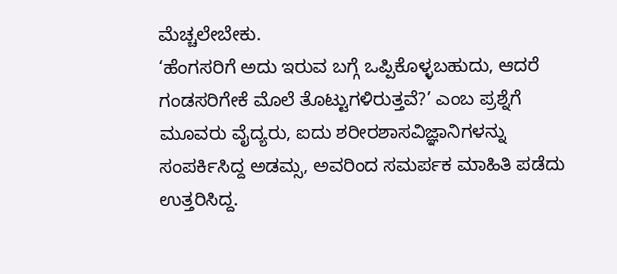ಮೆಚ್ಚಲೇಬೇಕು.
‘ಹೆಂಗಸರಿಗೆ ಅದು ಇರುವ ಬಗ್ಗೆ ಒಪ್ಪಿಕೊಳ್ಳಬಹುದು, ಆದರೆ ಗಂಡಸರಿಗೇಕೆ ಮೊಲೆ ತೊಟ್ಟುಗಳಿರುತ್ತವೆ?’ ಎಂಬ ಪ್ರಶ್ನೆಗೆ ಮೂವರು ವೈದ್ಯರು, ಐದು ಶರೀರಶಾಸವಿಜ್ಞಾನಿಗಳನ್ನು ಸಂಪರ್ಕಿಸಿದ್ದ ಅಡಮ್ಸ, ಅವರಿಂದ ಸಮರ್ಪಕ ಮಾಹಿತಿ ಪಡೆದು ಉತ್ತರಿಸಿದ್ದ.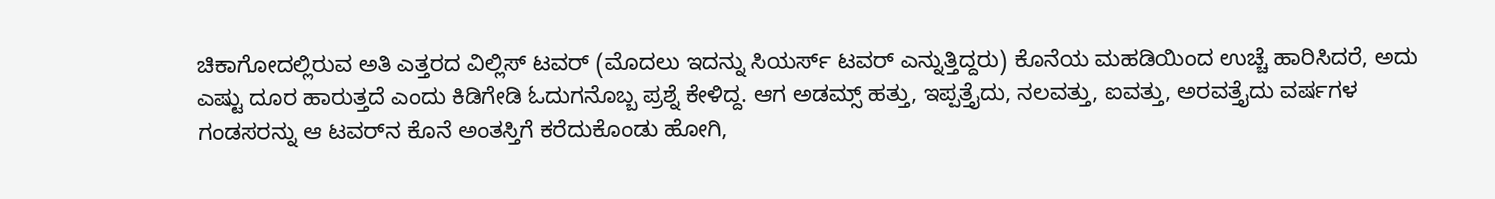ಚಿಕಾಗೋದಲ್ಲಿರುವ ಅತಿ ಎತ್ತರದ ವಿಲ್ಲಿಸ್ ಟವರ್ (ಮೊದಲು ಇದನ್ನು ಸಿಯರ್ಸ್ ಟವರ್ ಎನ್ನುತ್ತಿದ್ದರು) ಕೊನೆಯ ಮಹಡಿಯಿಂದ ಉಚ್ಚೆ ಹಾರಿಸಿದರೆ, ಅದು ಎಷ್ಟು ದೂರ ಹಾರುತ್ತದೆ ಎಂದು ಕಿಡಿಗೇಡಿ ಓದುಗನೊಬ್ಬ ಪ್ರಶ್ನೆ ಕೇಳಿದ್ದ. ಆಗ ಅಡಮ್ಸ್ ಹತ್ತು, ಇಪ್ಪತ್ತೈದು, ನಲವತ್ತು, ಐವತ್ತು, ಅರವತ್ತೈದು ವರ್ಷಗಳ ಗಂಡಸರನ್ನು ಆ ಟವರ್‌ನ ಕೊನೆ ಅಂತಸ್ತಿಗೆ ಕರೆದುಕೊಂಡು ಹೋಗಿ,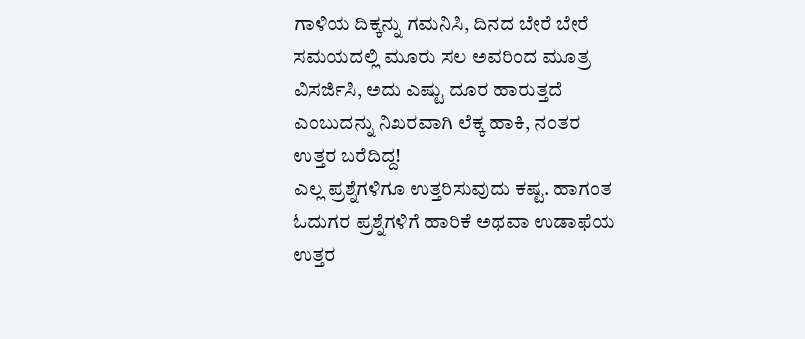ಗಾಳಿಯ ದಿಕ್ಕನ್ನು ಗಮನಿಸಿ, ದಿನದ ಬೇರೆ ಬೇರೆ ಸಮಯದಲ್ಲಿ ಮೂರು ಸಲ ಅವರಿಂದ ಮೂತ್ರ ವಿಸರ್ಜಿಸಿ, ಅದು ಎಷ್ಟು ದೂರ ಹಾರುತ್ತದೆ ಎಂಬುದನ್ನು ನಿಖರವಾಗಿ ಲೆಕ್ಕ ಹಾಕಿ, ನಂತರ ಉತ್ತರ ಬರೆದಿದ್ದ!
ಎಲ್ಲ ಪ್ರಶ್ನೆಗಳಿಗೂ ಉತ್ತರಿಸುವುದು ಕಷ್ಟ. ಹಾಗಂತ ಓದುಗರ ಪ್ರಶ್ನೆಗಳಿಗೆ ಹಾರಿಕೆ ಅಥವಾ ಉಡಾಫೆಯ ಉತ್ತರ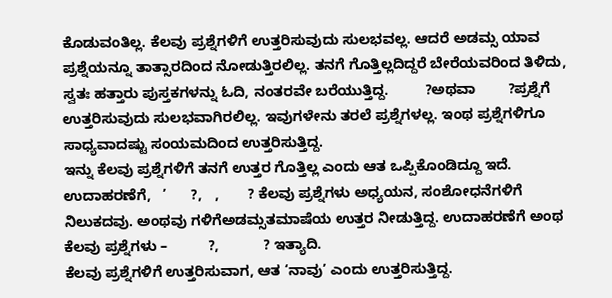ಕೊಡುವಂತಿಲ್ಲ. ಕೆಲವು ಪ್ರಶ್ನೆಗಳಿಗೆ ಉತ್ತರಿಸುವುದು ಸುಲಭವಲ್ಲ. ಆದರೆ ಅಡಮ್ಸ ಯಾವ ಪ್ರಶ್ನೆಯನ್ನೂ ತಾತ್ಸಾರದಿಂದ ನೋಡುತ್ತಿರಲಿಲ್ಲ. ತನಗೆ ಗೊತ್ತಿಲ್ಲದಿದ್ದರೆ ಬೇರೆಯವರಿಂದ ತಿಳಿದು, ಸ್ವತಃ ಹತ್ತಾರು ಪುಸ್ತಕಗಳನ್ನು ಓದಿ, ನಂತರವೇ ಬರೆಯುತ್ತಿದ್ದ.         ?ಅಥವಾ        ?ಪ್ರಶ್ನೆಗೆ ಉತ್ತರಿಸುವುದು ಸುಲಭವಾಗಿರಲಿಲ್ಲ. ಇವುಗಳೇನು ತರಲೆ ಪ್ರಶ್ನೆಗಳಲ್ಲ. ಇಂಥ ಪ್ರಶ್ನೆಗಳಿಗೂ ಸಾಧ್ಯವಾದಷ್ಟು ಸಂಯಮದಿಂದ ಉತ್ತರಿಸುತ್ತಿದ್ದ.
ಇನ್ನು ಕೆಲವು ಪ್ರಶ್ನೆಗಳಿಗೆ ತನಗೆ ಉತ್ತರ ಗೊತ್ತಿಲ್ಲ ಎಂದು ಆತ ಒಪ್ಪಿಕೊಂಡಿದ್ದೂ ಇದೆ. ಉದಾಹರಣೆಗೆ,   ’      ?,   ,       ? ಕೆಲವು ಪ್ರಶ್ನೆಗಳು ಅಧ್ಯಯನ, ಸಂಶೋಧನೆಗಳಿಗೆ ನಿಲುಕದವು. ಅಂಥವು ಗಳಿಗೆಅಡಮ್ಸತಮಾಷೆಯ ಉತ್ತರ ನೀಡುತ್ತಿದ್ದ. ಉದಾಹರಣೆಗೆ ಅಂಥ ಕೆಲವು ಪ್ರಶ್ನೆಗಳು –          ?,           ? ಇತ್ಯಾದಿ.
ಕೆಲವು ಪ್ರಶ್ನೆಗಳಿಗೆ ಉತ್ತರಿಸುವಾಗ, ಆತ ‘ನಾವು’ ಎಂದು ಉತ್ತರಿಸುತ್ತಿದ್ದ.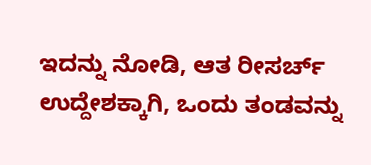ಇದನ್ನು ನೋಡಿ, ಆತ ರೀಸರ್ಚ್ ಉದ್ದೇಶಕ್ಕಾಗಿ, ಒಂದು ತಂಡವನ್ನು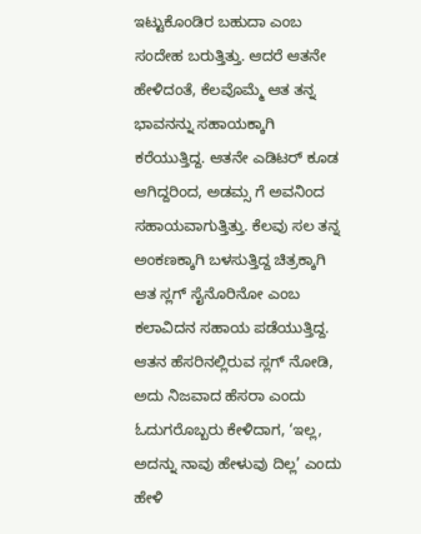ಇಟ್ಟುಕೊಂಡಿರ ಬಹುದಾ ಎಂಬ ಸಂದೇಹ ಬರುತ್ತಿತ್ತು. ಆದರೆ ಆತನೇ ಹೇಳಿದಂತೆ, ಕೆಲವೊಮ್ಮೆ ಆತ ತನ್ನ ಭಾವನನ್ನು ಸಹಾಯಕ್ಕಾಗಿ ಕರೆಯುತ್ತಿದ್ದ. ಆತನೇ ಎಡಿಟರ್ ಕೂಡ ಆಗಿದ್ದರಿಂದ, ಅಡಮ್ಸ ಗೆ ಅವನಿಂದ ಸಹಾಯವಾಗುತ್ತಿತ್ತು. ಕೆಲವು ಸಲ ತನ್ನ ಅಂಕಣಕ್ಕಾಗಿ ಬಳಸುತ್ತಿದ್ದ ಚಿತ್ರಕ್ಕಾಗಿ ಆತ ಸ್ಲಗ್ ಸೈನೊರಿನೋ ಎಂಬ ಕಲಾವಿದನ ಸಹಾಯ ಪಡೆಯುತ್ತಿದ್ದ. ಆತನ ಹೆಸರಿನಲ್ಲಿರುವ ಸ್ಲಗ್ ನೋಡಿ, ಅದು ನಿಜವಾದ ಹೆಸರಾ ಎಂದು ಓದುಗರೊಬ್ಬರು ಕೇಳಿದಾಗ, ‘ಇಲ್ಲ, ಅದನ್ನು ನಾವು ಹೇಳುವು ದಿಲ್ಲ’ ಎಂದು ಹೇಳಿ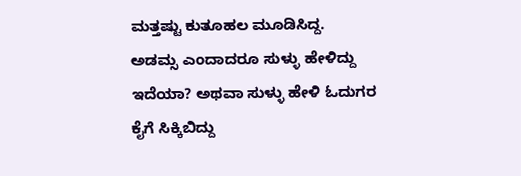ಮತ್ತಷ್ಟು ಕುತೂಹಲ ಮೂಡಿಸಿದ್ದ.
ಅಡಮ್ಸ ಎಂದಾದರೂ ಸುಳ್ಳು ಹೇಳಿದ್ದು ಇದೆಯಾ? ಅಥವಾ ಸುಳ್ಳು ಹೇಳಿ ಓದುಗರ ಕೈಗೆ ಸಿಕ್ಕಿಬಿದ್ದು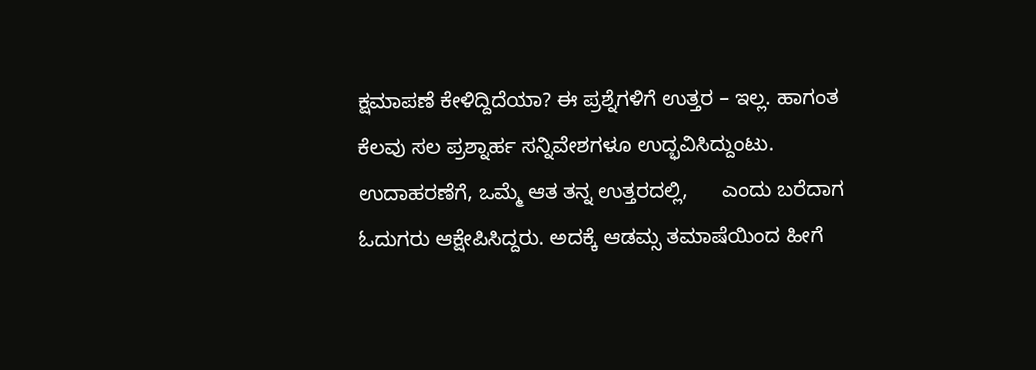ಕ್ಷಮಾಪಣೆ ಕೇಳಿದ್ದಿದೆಯಾ? ಈ ಪ್ರಶ್ನೆಗಳಿಗೆ ಉತ್ತರ – ಇಲ್ಲ. ಹಾಗಂತ ಕೆಲವು ಸಲ ಪ್ರಶ್ನಾರ್ಹ ಸನ್ನಿವೇಶಗಳೂ ಉದ್ಭವಿಸಿದ್ದುಂಟು. ಉದಾಹರಣೆಗೆ, ಒಮ್ಮೆ ಆತ ತನ್ನ ಉತ್ತರದಲ್ಲಿ,      ಎಂದು ಬರೆದಾಗ ಓದುಗರು ಆಕ್ಷೇಪಿಸಿದ್ದರು. ಅದಕ್ಕೆ ಆಡಮ್ಸ ತಮಾಷೆಯಿಂದ ಹೀಗೆ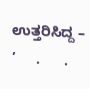ಉತ್ತರಿಸಿದ್ದ –     ’     .      .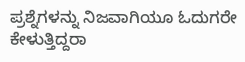ಪ್ರಶ್ನೆಗಳನ್ನು ನಿಜವಾಗಿಯೂ ಓದುಗರೇ ಕೇಳುತ್ತಿದ್ದರಾ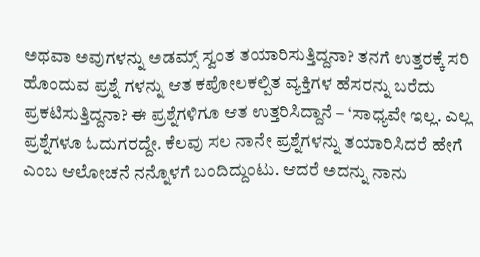ಅಥವಾ ಅವುಗಳನ್ನು ಅಡಮ್ಸ್ ಸ್ವಂತ ತಯಾರಿಸುತ್ತಿದ್ದನಾ? ತನಗೆ ಉತ್ತರಕ್ಕೆ ಸರಿ ಹೊಂದುವ ಪ್ರಶ್ನೆ ಗಳನ್ನು ಆತ ಕಪೋಲಕಲ್ಪಿತ ವ್ಯಕ್ತಿಗಳ ಹೆಸರನ್ನು ಬರೆದು ಪ್ರಕಟಿಸುತ್ತಿದ್ದನಾ? ಈ ಪ್ರಶ್ನೆಗಳಿಗೂ ಆತ ಉತ್ತರಿಸಿದ್ದಾನೆ – ‘ಸಾಧ್ಯವೇ ಇಲ್ಲ. ಎಲ್ಲ ಪ್ರಶ್ನೆಗಳೂ ಓದುಗರದ್ದೇ. ಕೆಲವು ಸಲ ನಾನೇ ಪ್ರಶ್ನೆಗಳನ್ನು ತಯಾರಿಸಿದರೆ ಹೇಗೆ ಎಂಬ ಆಲೋಚನೆ ನನ್ನೊಳಗೆ ಬಂದಿದ್ದುಂಟು. ಆದರೆ ಅದನ್ನು ನಾನು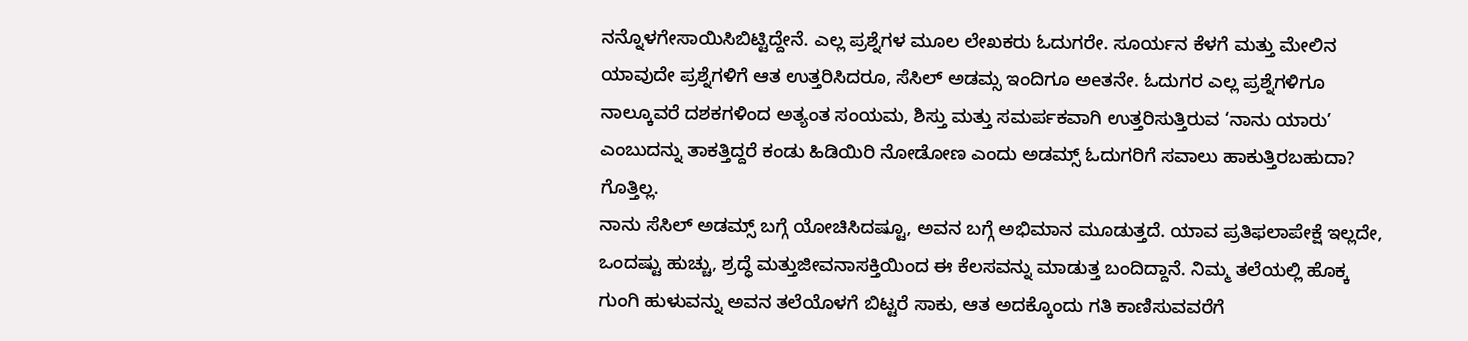ನನ್ನೊಳಗೇಸಾಯಿಸಿಬಿಟ್ಟಿದ್ದೇನೆ. ಎಲ್ಲ ಪ್ರಶ್ನೆಗಳ ಮೂಲ ಲೇಖಕರು ಓದುಗರೇ. ಸೂರ್ಯನ ಕೆಳಗೆ ಮತ್ತು ಮೇಲಿನ ಯಾವುದೇ ಪ್ರಶ್ನೆಗಳಿಗೆ ಆತ ಉತ್ತರಿಸಿದರೂ, ಸೆಸಿಲ್ ಅಡಮ್ಸ ಇಂದಿಗೂ ಅeತನೇ. ಓದುಗರ ಎಲ್ಲ ಪ್ರಶ್ನೆಗಳಿಗೂ ನಾಲ್ಕೂವರೆ ದಶಕಗಳಿಂದ ಅತ್ಯಂತ ಸಂಯಮ, ಶಿಸ್ತು ಮತ್ತು ಸಮರ್ಪಕವಾಗಿ ಉತ್ತರಿಸುತ್ತಿರುವ ‘ನಾನು ಯಾರು’ ಎಂಬುದನ್ನು ತಾಕತ್ತಿದ್ದರೆ ಕಂಡು ಹಿಡಿಯಿರಿ ನೋಡೋಣ ಎಂದು ಅಡಮ್ಸ್ ಓದುಗರಿಗೆ ಸವಾಲು ಹಾಕುತ್ತಿರಬಹುದಾ? ಗೊತ್ತಿಲ್ಲ.
ನಾನು ಸೆಸಿಲ್ ಅಡಮ್ಸ್ ಬಗ್ಗೆ ಯೋಚಿಸಿದಷ್ಟೂ, ಅವನ ಬಗ್ಗೆ ಅಭಿಮಾನ ಮೂಡುತ್ತದೆ. ಯಾವ ಪ್ರತಿಫಲಾಪೇಕ್ಷೆ ಇಲ್ಲದೇ, ಒಂದಷ್ಟು ಹುಚ್ಚು, ಶ್ರದ್ಧೆ ಮತ್ತುಜೀವನಾಸಕ್ತಿಯಿಂದ ಈ ಕೆಲಸವನ್ನು ಮಾಡುತ್ತ ಬಂದಿದ್ದಾನೆ. ನಿಮ್ಮ ತಲೆಯಲ್ಲಿ ಹೊಕ್ಕ ಗುಂಗಿ ಹುಳುವನ್ನು ಅವನ ತಲೆಯೊಳಗೆ ಬಿಟ್ಟರೆ ಸಾಕು, ಆತ ಅದಕ್ಕೊಂದು ಗತಿ ಕಾಣಿಸುವವರೆಗೆ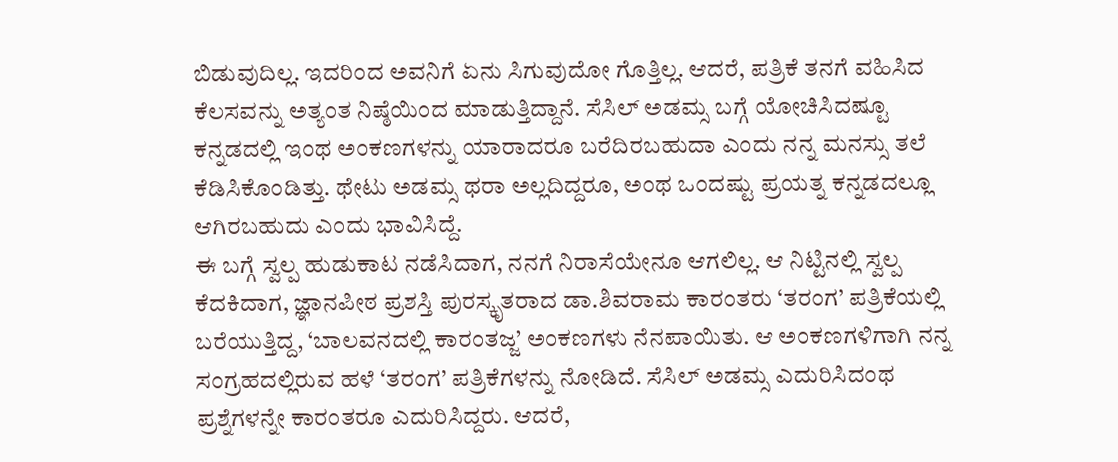ಬಿಡುವುದಿಲ್ಲ. ಇದರಿಂದ ಅವನಿಗೆ ಏನು ಸಿಗುವುದೋ ಗೊತ್ತಿಲ್ಲ. ಆದರೆ, ಪತ್ರಿಕೆ ತನಗೆ ವಹಿಸಿದ ಕೆಲಸವನ್ನು ಅತ್ಯಂತ ನಿಷ್ಠೆಯಿಂದ ಮಾಡುತ್ತಿದ್ದಾನೆ. ಸೆಸಿಲ್ ಅಡಮ್ಸ ಬಗ್ಗೆ ಯೋಚಿಸಿದಷ್ಟೂ ಕನ್ನಡದಲ್ಲಿ ಇಂಥ ಅಂಕಣಗಳನ್ನು ಯಾರಾದರೂ ಬರೆದಿರಬಹುದಾ ಎಂದು ನನ್ನ ಮನಸ್ಸು ತಲೆ ಕೆಡಿಸಿಕೊಂಡಿತ್ತು. ಥೇಟು ಅಡಮ್ಸ ಥರಾ ಅಲ್ಲದಿದ್ದರೂ, ಅಂಥ ಒಂದಷ್ಟು ಪ್ರಯತ್ನ ಕನ್ನಡದಲ್ಲೂ ಆಗಿರಬಹುದು ಎಂದು ಭಾವಿಸಿದ್ದೆ.
ಈ ಬಗ್ಗೆ ಸ್ವಲ್ಪ ಹುಡುಕಾಟ ನಡೆಸಿದಾಗ, ನನಗೆ ನಿರಾಸೆಯೇನೂ ಆಗಲಿಲ್ಲ. ಆ ನಿಟ್ಟಿನಲ್ಲಿ ಸ್ವಲ್ಪ ಕೆದಕಿದಾಗ, ಜ್ಞಾನಪೀಠ ಪ್ರಶಸ್ತಿ ಪುರಸ್ಕೃತರಾದ ಡಾ.ಶಿವರಾಮ ಕಾರಂತರು ‘ತರಂಗ’ ಪತ್ರಿಕೆಯಲ್ಲಿ ಬರೆಯುತ್ತಿದ್ದ, ‘ಬಾಲವನದಲ್ಲಿ ಕಾರಂತಜ್ಜ’ ಅಂಕಣಗಳು ನೆನಪಾಯಿತು. ಆ ಅಂಕಣಗಳಿಗಾಗಿ ನನ್ನ ಸಂಗ್ರಹದಲ್ಲಿರುವ ಹಳೆ ‘ತರಂಗ’ ಪತ್ರಿಕೆಗಳನ್ನು ನೋಡಿದೆ. ಸೆಸಿಲ್ ಅಡಮ್ಸ ಎದುರಿಸಿದಂಥ ಪ್ರಶ್ನೆಗಳನ್ನೇ ಕಾರಂತರೂ ಎದುರಿಸಿದ್ದರು. ಆದರೆ,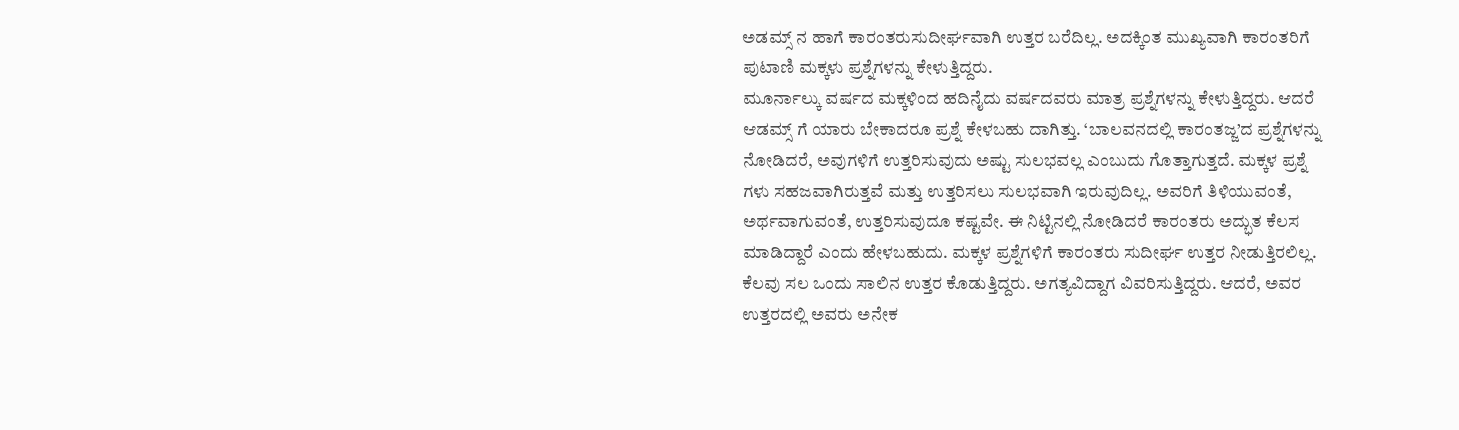ಅಡಮ್ಸ್ ನ ಹಾಗೆ ಕಾರಂತರುಸುದೀರ್ಘವಾಗಿ ಉತ್ತರ ಬರೆದಿಲ್ಲ. ಅದಕ್ಕಿಂತ ಮುಖ್ಯವಾಗಿ ಕಾರಂತರಿಗೆ ಪುಟಾಣಿ ಮಕ್ಕಳು ಪ್ರಶ್ನೆಗಳನ್ನು ಕೇಳುತ್ತಿದ್ದರು.
ಮೂರ್ನಾಲ್ಕು ವರ್ಷದ ಮಕ್ಕಳಿಂದ ಹದಿನೈದು ವರ್ಷದವರು ಮಾತ್ರ ಪ್ರಶ್ನೆಗಳನ್ನು ಕೇಳುತ್ತಿದ್ದರು. ಆದರೆ ಆಡಮ್ಸ್ ಗೆ ಯಾರು ಬೇಕಾದರೂ ಪ್ರಶ್ನೆ ಕೇಳಬಹು ದಾಗಿತ್ತು. ‘ಬಾಲವನದಲ್ಲಿ ಕಾರಂತಜ್ಜ’ದ ಪ್ರಶ್ನೆಗಳನ್ನು ನೋಡಿದರೆ, ಅವುಗಳಿಗೆ ಉತ್ತರಿಸುವುದು ಅಷ್ಟು ಸುಲಭವಲ್ಲ ಎಂಬುದು ಗೊತ್ತಾಗುತ್ತದೆ. ಮಕ್ಕಳ ಪ್ರಶ್ನೆ ಗಳು ಸಹಜವಾಗಿರುತ್ತವೆ ಮತ್ತು ಉತ್ತರಿಸಲು ಸುಲಭವಾಗಿ ಇರುವುದಿಲ್ಲ. ಅವರಿಗೆ ತಿಳಿಯುವಂತೆ, ಅರ್ಥವಾಗುವಂತೆ, ಉತ್ತರಿಸುವುದೂ ಕಷ್ಟವೇ. ಈ ನಿಟ್ಟಿನಲ್ಲಿ ನೋಡಿದರೆ ಕಾರಂತರು ಅದ್ಭುತ ಕೆಲಸ ಮಾಡಿದ್ದಾರೆ ಎಂದು ಹೇಳಬಹುದು. ಮಕ್ಕಳ ಪ್ರಶ್ನೆಗಳಿಗೆ ಕಾರಂತರು ಸುದೀರ್ಘ ಉತ್ತರ ನೀಡುತ್ತಿರಲಿಲ್ಲ.
ಕೆಲವು ಸಲ ಒಂದು ಸಾಲಿನ ಉತ್ತರ ಕೊಡುತ್ತಿದ್ದರು. ಅಗತ್ಯವಿದ್ದಾಗ ವಿವರಿಸುತ್ತಿದ್ದರು. ಆದರೆ, ಅವರ ಉತ್ತರದಲ್ಲಿ ಅವರು ಅನೇಕ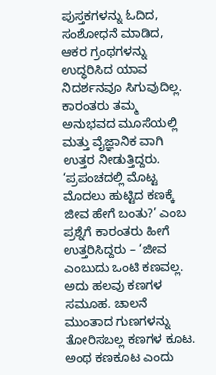ಪುಸ್ತಕಗಳನ್ನು ಓದಿದ, ಸಂಶೋಧನೆ ಮಾಡಿದ, ಆಕರ ಗ್ರಂಥಗಳನ್ನು ಉದ್ಧರಿಸಿದ ಯಾವ ನಿದರ್ಶನವೂ ಸಿಗುವುದಿಲ್ಲ. ಕಾರಂತರು ತಮ್ಮ ಅನುಭವದ ಮೂಸೆಯಲ್ಲಿ ಮತ್ತು ವೈಜ್ಞಾನಿಕ ವಾಗಿ ಉತ್ತರ ನೀಡುತ್ತಿದ್ದರು. ‘ಪ್ರಪಂಚದಲ್ಲಿ ಮೊಟ್ಟ ಮೊದಲು ಹುಟ್ಟಿದ ಕಣಕ್ಕೆ ಜೀವ ಹೇಗೆ ಬಂತು?’ ಎಂಬ ಪ್ರಶ್ನೆಗೆ ಕಾರಂತರು ಹೀಗೆ ಉತ್ತರಿಸಿದ್ದರು – ‘ಜೀವ ಎಂಬುದು ಒಂಟಿ ಕಣವಲ್ಲ. ಅದು ಹಲವು ಕಣಗಳ ಸಮೂಹ. ಚಾಲನೆ ಮುಂತಾದ ಗುಣಗಳನ್ನು ತೋರಿಸಬಲ್ಲ ಕಣಗಳ ಕೂಟ.
ಅಂಥ ಕಣಕೂಟ ಎಂದು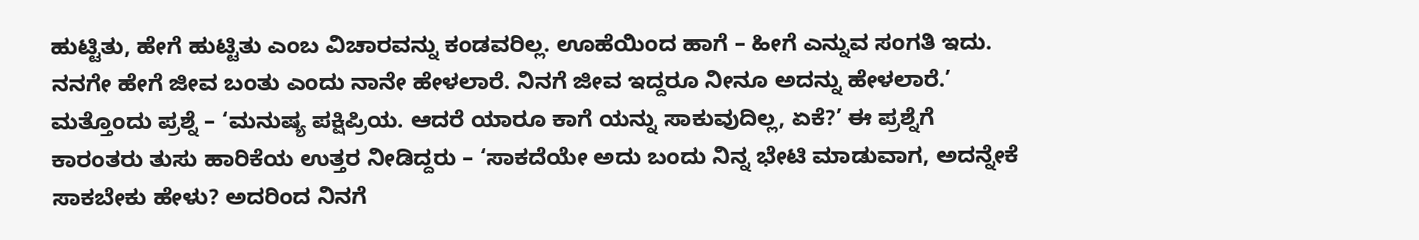ಹುಟ್ಟಿತು, ಹೇಗೆ ಹುಟ್ಟಿತು ಎಂಬ ವಿಚಾರವನ್ನು ಕಂಡವರಿಲ್ಲ. ಊಹೆಯಿಂದ ಹಾಗೆ – ಹೀಗೆ ಎನ್ನುವ ಸಂಗತಿ ಇದು. ನನಗೇ ಹೇಗೆ ಜೀವ ಬಂತು ಎಂದು ನಾನೇ ಹೇಳಲಾರೆ. ನಿನಗೆ ಜೀವ ಇದ್ದರೂ ನೀನೂ ಅದನ್ನು ಹೇಳಲಾರೆ.’ ಮತ್ತೊಂದು ಪ್ರಶ್ನೆ – ‘ಮನುಷ್ಯ ಪಕ್ಷಿಪ್ರಿಯ. ಆದರೆ ಯಾರೂ ಕಾಗೆ ಯನ್ನು ಸಾಕುವುದಿಲ್ಲ, ಏಕೆ?’ ಈ ಪ್ರಶ್ನೆಗೆ ಕಾರಂತರು ತುಸು ಹಾರಿಕೆಯ ಉತ್ತರ ನೀಡಿದ್ದರು – ‘ಸಾಕದೆಯೇ ಅದು ಬಂದು ನಿನ್ನ ಭೇಟಿ ಮಾಡುವಾಗ, ಅದನ್ನೇಕೆ ಸಾಕಬೇಕು ಹೇಳು? ಅದರಿಂದ ನಿನಗೆ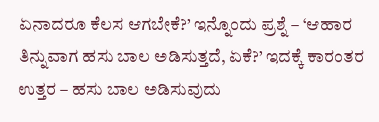ಏನಾದರೂ ಕೆಲಸ ಆಗಬೇಕೆ?’ ಇನ್ನೊಂದು ಪ್ರಶ್ನೆ – ‘ಆಹಾರ ತಿನ್ನುವಾಗ ಹಸು ಬಾಲ ಅಡಿಸುತ್ತದೆ, ಏಕೆ?’ ಇದಕ್ಕೆ ಕಾರಂತರ ಉತ್ತರ – ಹಸು ಬಾಲ ಅಡಿಸುವುದು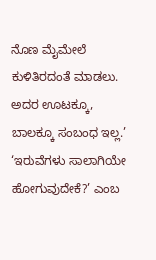ನೊಣ ಮೈಮೇಲೆ ಕುಳಿತಿರದಂತೆ ಮಾಡಲು.
ಅದರ ಊಟಕ್ಕೂ, ಬಾಲಕ್ಕೂ ಸಂಬಂಧ ಇಲ್ಲ.’ ‘ಇರುವೆಗಳು ಸಾಲಾಗಿಯೇ ಹೋಗುವುದೇಕೆ?’ ಎಂಬ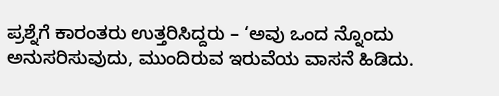ಪ್ರಶ್ನೆಗೆ ಕಾರಂತರು ಉತ್ತರಿಸಿದ್ದರು – ‘ಅವು ಒಂದ ನ್ನೊಂದು ಅನುಸರಿಸುವುದು, ಮುಂದಿರುವ ಇರುವೆಯ ವಾಸನೆ ಹಿಡಿದು.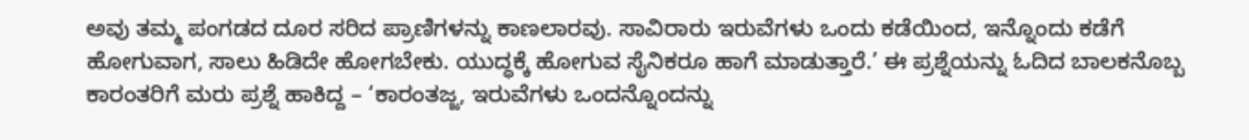ಅವು ತಮ್ಮ ಪಂಗಡದ ದೂರ ಸರಿದ ಪ್ರಾಣಿಗಳನ್ನು ಕಾಣಲಾರವು. ಸಾವಿರಾರು ಇರುವೆಗಳು ಒಂದು ಕಡೆಯಿಂದ, ಇನ್ನೊಂದು ಕಡೆಗೆ ಹೋಗುವಾಗ, ಸಾಲು ಹಿಡಿದೇ ಹೋಗಬೇಕು. ಯುದ್ಧಕ್ಕೆ ಹೋಗುವ ಸೈನಿಕರೂ ಹಾಗೆ ಮಾಡುತ್ತಾರೆ.’ ಈ ಪ್ರಶ್ನೆಯನ್ನು ಓದಿದ ಬಾಲಕನೊಬ್ಬ ಕಾರಂತರಿಗೆ ಮರು ಪ್ರಶ್ನೆ ಹಾಕಿದ್ದ – ‘ಕಾರಂತಜ್ಜ, ಇರುವೆಗಳು ಒಂದನ್ನೊಂದನ್ನು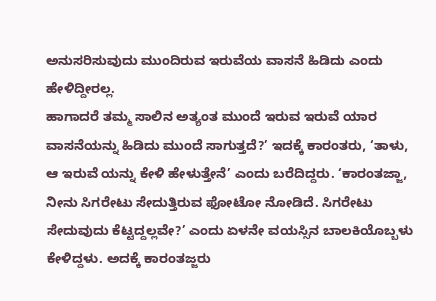ಅನುಸರಿಸುವುದು ಮುಂದಿರುವ ಇರುವೆಯ ವಾಸನೆ ಹಿಡಿದು ಎಂದು ಹೇಳಿದ್ದೀರಲ್ಲ.
ಹಾಗಾದರೆ ತಮ್ಮ ಸಾಲಿನ ಅತ್ಯಂತ ಮುಂದೆ ಇರುವ ಇರುವೆ ಯಾರ ವಾಸನೆಯನ್ನು ಹಿಡಿದು ಮುಂದೆ ಸಾಗುತ್ತದೆ?’ ಇದಕ್ಕೆ ಕಾರಂತರು, ‘ತಾಳು, ಆ ಇರುವೆ ಯನ್ನು ಕೇಳಿ ಹೇಳುತ್ತೇನೆ’ ಎಂದು ಬರೆದಿದ್ದರು. ‘ಕಾರಂತಜ್ಜಾ, ನೀನು ಸಿಗರೇಟು ಸೇದುತ್ತಿರುವ ಫೋಟೋ ನೋಡಿದೆ. ಸಿಗರೇಟು ಸೇದುವುದು ಕೆಟ್ಟದ್ದಲ್ಲವೇ?’ ಎಂದು ಏಳನೇ ವಯಸ್ಸಿನ ಬಾಲಕಿಯೊಬ್ಬಳು ಕೇಳಿದ್ದಳು. ಅದಕ್ಕೆ ಕಾರಂತಜ್ಜರು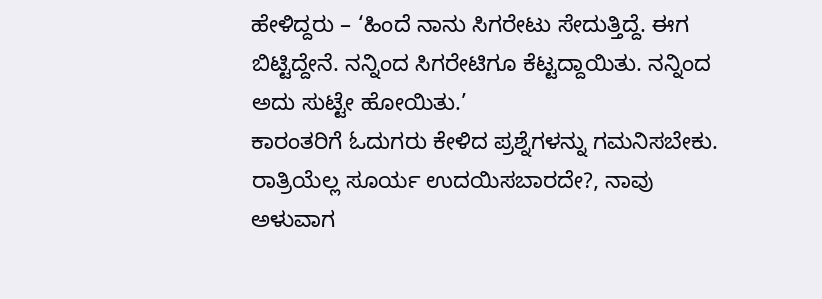ಹೇಳಿದ್ದರು – ‘ಹಿಂದೆ ನಾನು ಸಿಗರೇಟು ಸೇದುತ್ತಿದ್ದೆ. ಈಗ ಬಿಟ್ಟಿದ್ದೇನೆ. ನನ್ನಿಂದ ಸಿಗರೇಟಿಗೂ ಕೆಟ್ಟದ್ದಾಯಿತು. ನನ್ನಿಂದ ಅದು ಸುಟ್ಟೇ ಹೋಯಿತು.’
ಕಾರಂತರಿಗೆ ಓದುಗರು ಕೇಳಿದ ಪ್ರಶ್ನೆಗಳನ್ನು ಗಮನಿಸಬೇಕು. ರಾತ್ರಿಯೆಲ್ಲ ಸೂರ್ಯ ಉದಯಿಸಬಾರದೇ?, ನಾವು ಅಳುವಾಗ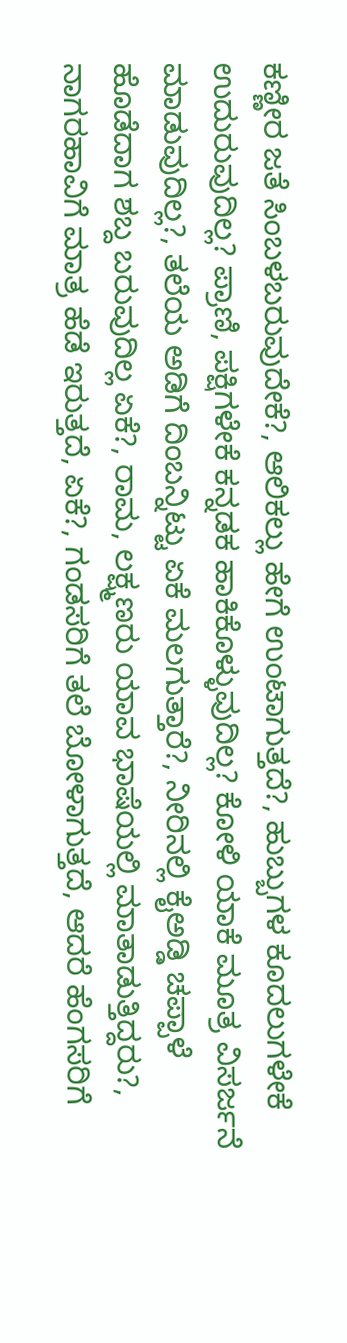ಕಣ್ಣೀರ ಜತೆ ಸಿಂಬಳಬರುವುದೇಕೆ?, ಆಲಿಕಲ್ಲು ಹೇಗೆ ಉಂಟಾಗುತ್ತದೆ?, ಹುಬ್ಬುಗಳ ಕೂದಲುಗಳೇಕೆ ಉದುರುವುದಿಲ್ಲ? ಪ್ರಾಣಿ, ಪಕ್ಷಿಗಳೇಕೆ ಕನ್ನಡಕ ಹಾಕಿಕೊಳ್ಳುವುದಿಲ್ಲ? ಕೋಳಿ ಯಾಕೆ ಮೂತ್ರ ವಿಸರ್ಜನೆ ಮಾಡುವುದಿಲ್ಲ?, ತಲೆಯ ಅಡಿಗೆ ದಿಂಬನ್ನಿಟ್ಟು ಏಕೆ ಮಲಗುತ್ತಾರೆ?, ನೀರಿನಲ್ಲಿ ಕೈಅಡ್ಡಿ ಚಪ್ಪಾಳೆ ಹೊಡೆದಾಗ ಶಬ್ದ ಬರುವುದಿಲ್ಲ ಏಕೆ?, ರಾಮ, ಲಕ್ಷ್ಮಣರು ಯಾವ ಭಾಷೆಯಲ್ಲಿ ಮಾತಾಡುತ್ತಿದ್ದರು?, ನಾಗರಹಾವಿಗೆ ಮಾತ್ರ ಹೆಡೆ ಇರುತ್ತದೆ, ಏಕೆ?, ಗಂಡಸರಿಗೆ ತಲೆ ಬೋಳಾಗುತ್ತದೆ, ಆದರೆ ಹೆಂಗಸರಿಗೆ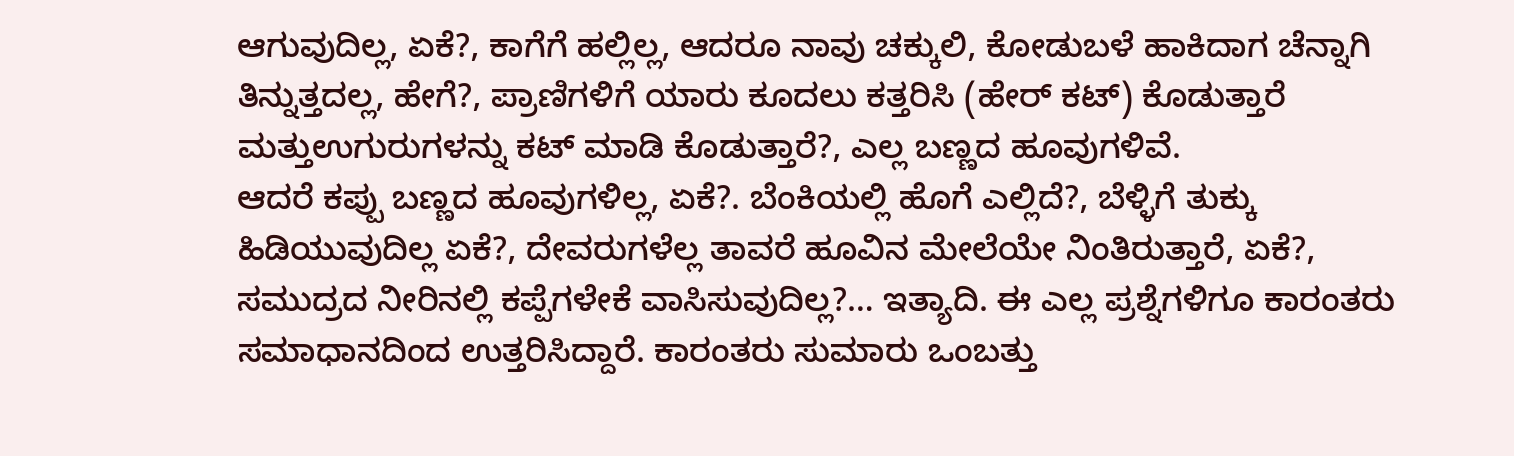ಆಗುವುದಿಲ್ಲ, ಏಕೆ?, ಕಾಗೆಗೆ ಹಲ್ಲಿಲ್ಲ, ಆದರೂ ನಾವು ಚಕ್ಕುಲಿ, ಕೋಡುಬಳೆ ಹಾಕಿದಾಗ ಚೆನ್ನಾಗಿ ತಿನ್ನುತ್ತದಲ್ಲ, ಹೇಗೆ?, ಪ್ರಾಣಿಗಳಿಗೆ ಯಾರು ಕೂದಲು ಕತ್ತರಿಸಿ (ಹೇರ್ ಕಟ್) ಕೊಡುತ್ತಾರೆ ಮತ್ತುಉಗುರುಗಳನ್ನು ಕಟ್ ಮಾಡಿ ಕೊಡುತ್ತಾರೆ?, ಎಲ್ಲ ಬಣ್ಣದ ಹೂವುಗಳಿವೆ.
ಆದರೆ ಕಪ್ಪು ಬಣ್ಣದ ಹೂವುಗಳಿಲ್ಲ, ಏಕೆ?. ಬೆಂಕಿಯಲ್ಲಿ ಹೊಗೆ ಎಲ್ಲಿದೆ?, ಬೆಳ್ಳಿಗೆ ತುಕ್ಕು ಹಿಡಿಯುವುದಿಲ್ಲ ಏಕೆ?, ದೇವರುಗಳೆಲ್ಲ ತಾವರೆ ಹೂವಿನ ಮೇಲೆಯೇ ನಿಂತಿರುತ್ತಾರೆ, ಏಕೆ?, ಸಮುದ್ರದ ನೀರಿನಲ್ಲಿ ಕಪ್ಪೆಗಳೇಕೆ ವಾಸಿಸುವುದಿಲ್ಲ?… ಇತ್ಯಾದಿ. ಈ ಎಲ್ಲ ಪ್ರಶ್ನೆಗಳಿಗೂ ಕಾರಂತರು ಸಮಾಧಾನದಿಂದ ಉತ್ತರಿಸಿದ್ದಾರೆ. ಕಾರಂತರು ಸುಮಾರು ಒಂಬತ್ತು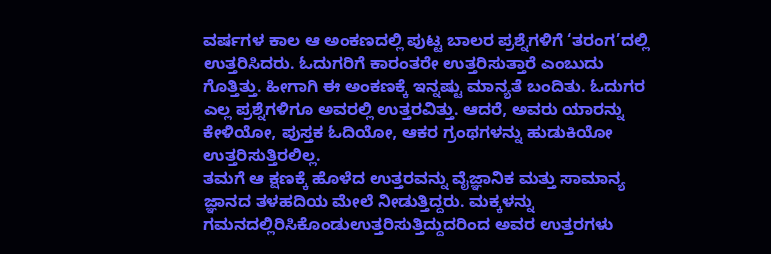ವರ್ಷಗಳ ಕಾಲ ಆ ಅಂಕಣದಲ್ಲಿ ಪುಟ್ಟ ಬಾಲರ ಪ್ರಶ್ನೆಗಳಿಗೆ ‘ತರಂಗ’ದಲ್ಲಿ ಉತ್ತರಿಸಿದರು. ಓದುಗರಿಗೆ ಕಾರಂತರೇ ಉತ್ತರಿಸುತ್ತಾರೆ ಎಂಬುದು ಗೊತ್ತಿತ್ತು. ಹೀಗಾಗಿ ಈ ಅಂಕಣಕ್ಕೆ ಇನ್ನಷ್ಟು ಮಾನ್ಯತೆ ಬಂದಿತು. ಓದುಗರ ಎಲ್ಲ ಪ್ರಶ್ನೆಗಳಿಗೂ ಅವರಲ್ಲಿ ಉತ್ತರವಿತ್ತು. ಆದರೆ, ಅವರು ಯಾರನ್ನು ಕೇಳಿಯೋ, ಪುಸ್ತಕ ಓದಿಯೋ, ಆಕರ ಗ್ರಂಥಗಳನ್ನು ಹುಡುಕಿಯೋ ಉತ್ತರಿಸುತ್ತಿರಲಿಲ್ಲ.
ತಮಗೆ ಆ ಕ್ಷಣಕ್ಕೆ ಹೊಳೆದ ಉತ್ತರವನ್ನು ವೈಜ್ಞಾನಿಕ ಮತ್ತು ಸಾಮಾನ್ಯ ಜ್ಞಾನದ ತಳಹದಿಯ ಮೇಲೆ ನೀಡುತ್ತಿದ್ದರು. ಮಕ್ಕಳನ್ನು ಗಮನದಲ್ಲಿರಿಸಿಕೊಂಡುಉತ್ತರಿಸುತ್ತಿದ್ದುದರಿಂದ ಅವರ ಉತ್ತರಗಳು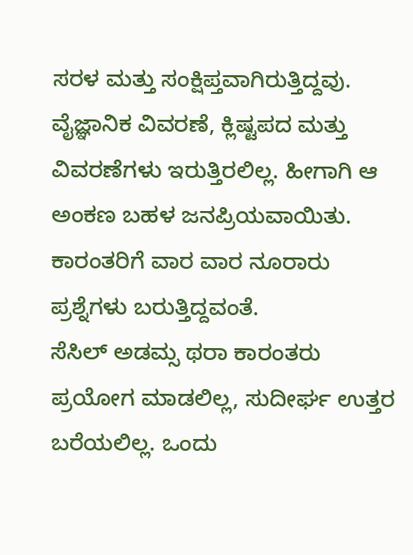ಸರಳ ಮತ್ತು ಸಂಕ್ಷಿಪ್ತವಾಗಿರುತ್ತಿದ್ದವು. ವೈಜ್ಞಾನಿಕ ವಿವರಣೆ, ಕ್ಲಿಷ್ಟಪದ ಮತ್ತು ವಿವರಣೆಗಳು ಇರುತ್ತಿರಲಿಲ್ಲ. ಹೀಗಾಗಿ ಆ ಅಂಕಣ ಬಹಳ ಜನಪ್ರಿಯವಾಯಿತು. ಕಾರಂತರಿಗೆ ವಾರ ವಾರ ನೂರಾರು ಪ್ರಶ್ನೆಗಳು ಬರುತ್ತಿದ್ದವಂತೆ.
ಸೆಸಿಲ್ ಅಡಮ್ಸ ಥರಾ ಕಾರಂತರು ಪ್ರಯೋಗ ಮಾಡಲಿಲ್ಲ, ಸುದೀರ್ಘ ಉತ್ತರ ಬರೆಯಲಿಲ್ಲ. ಒಂದು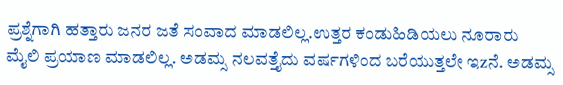ಪ್ರಶ್ನೆಗಾಗಿ ಹತ್ತಾರು ಜನರ ಜತೆ ಸಂವಾದ ಮಾಡಲಿಲ್ಲ.ಉತ್ತರ ಕಂಡುಹಿಡಿಯಲು ನೂರಾರು ಮೈಲಿ ಪ್ರಯಾಣ ಮಾಡಲಿಲ್ಲ. ಅಡಮ್ಸ ನಲವತ್ತೈದು ವರ್ಷಗಳಿಂದ ಬರೆಯುತ್ತಲೇ ಇzನೆ. ಅಡಮ್ಸ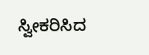ಸ್ವೀಕರಿಸಿದ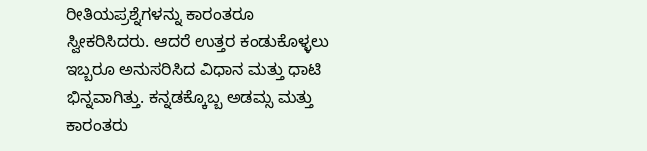ರೀತಿಯಪ್ರಶ್ನೆಗಳನ್ನು ಕಾರಂತರೂ ಸ್ವೀಕರಿಸಿದರು. ಆದರೆ ಉತ್ತರ ಕಂಡುಕೊಳ್ಳಲು ಇಬ್ಬರೂ ಅನುಸರಿಸಿದ ವಿಧಾನ ಮತ್ತು ಧಾಟಿ ಭಿನ್ನವಾಗಿತ್ತು. ಕನ್ನಡಕ್ಕೊಬ್ಬ ಅಡಮ್ಸ ಮತ್ತು ಕಾರಂತರು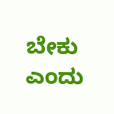ಬೇಕು ಎಂದು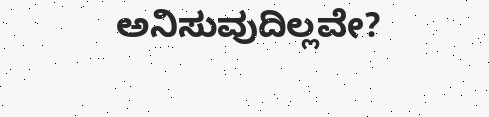ಅನಿಸುವುದಿಲ್ಲವೇ?